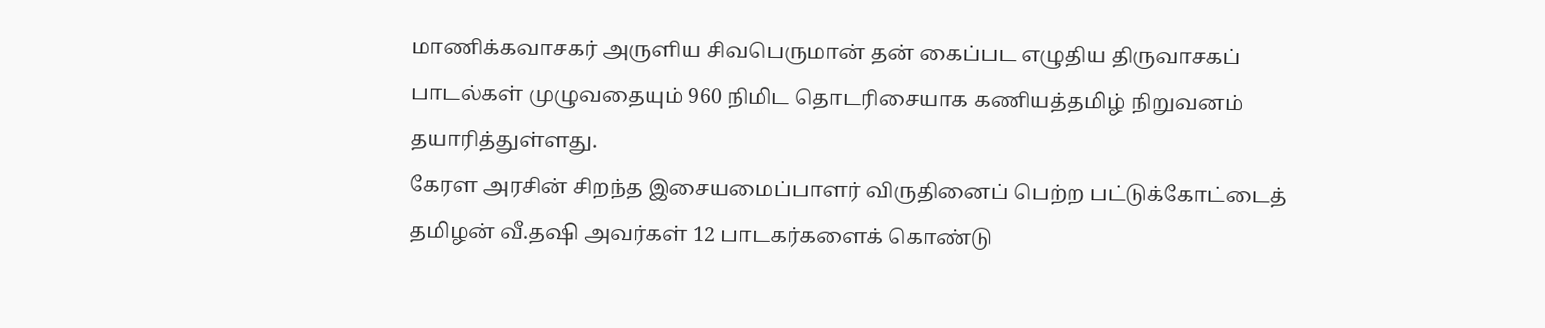மாணிக்கவாசகர் அருளிய சிவபெருமான் தன் கைப்பட எழுதிய திருவாசகப் பாடல்கள் முழுவதையும் 960 நிமிட தொடரிசையாக கணியத்தமிழ் நிறுவனம் தயாரித்துள்ளது.
கேரள அரசின் சிறந்த இசையமைப்பாளர் விருதினைப் பெற்ற பட்டுக்கோட்டைத் தமிழன் வீ.தஷி அவர்கள் 12 பாடகர்களைக் கொண்டு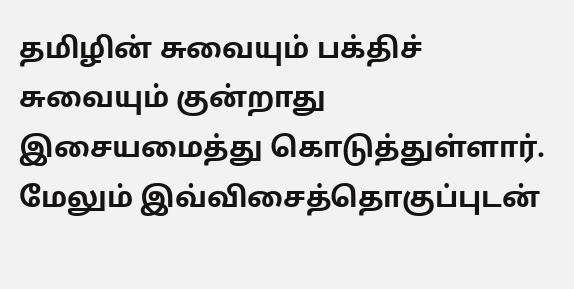தமிழின் சுவையும் பக்திச் சுவையும் குன்றாது இசையமைத்து கொடுத்துள்ளார்.
மேலும் இவ்விசைத்தொகுப்புடன்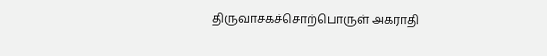திருவாசகச்சொற்பொருள் அகராதி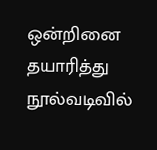ஒன்றினை தயாரித்து நூல்வடிவில்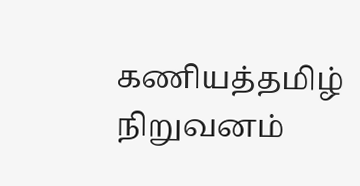கணியத்தமிழ் நிறுவனம்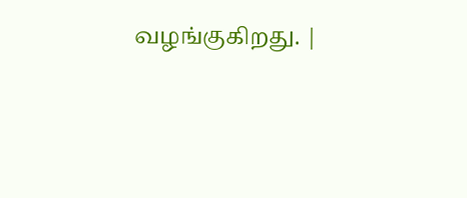வழங்குகிறது. |